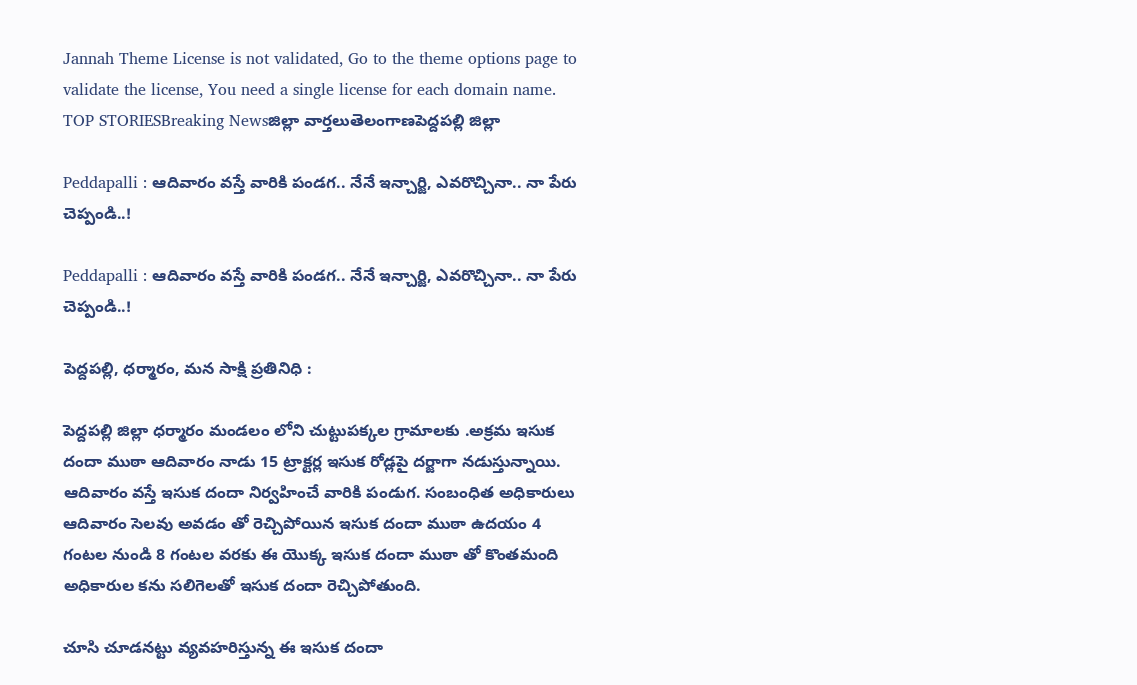Jannah Theme License is not validated, Go to the theme options page to validate the license, You need a single license for each domain name.
TOP STORIESBreaking Newsజిల్లా వార్తలుతెలంగాణపెద్దపల్లి జిల్లా

Peddapalli : ఆదివారం వస్తే వారికి పండగ.. నేనే ఇన్చార్జి, ఎవరొచ్చినా.. నా పేరు చెప్పండి..!

Peddapalli : ఆదివారం వస్తే వారికి పండగ.. నేనే ఇన్చార్జి, ఎవరొచ్చినా.. నా పేరు చెప్పండి..!

పెద్దపల్లి, ధర్మారం, మన సాక్షి ప్రతినిధి :

పెద్దపల్లి జిల్లా ధర్మారం మండలం లోని చుట్టుపక్కల గ్రామాలకు .అక్రమ ఇసుక దందా ముఠా ఆదివారం నాడు 15 ట్రాక్టర్ల ఇసుక రోడ్లపై దర్జాగా నడుస్తున్నాయి. ఆదివారం వస్తే ఇసుక దందా నిర్వహించే వారికి పండుగ. సంబంధిత అధికారులు ఆదివారం సెలవు అవడం తో రెచ్చిపోయిన ఇసుక దందా ముఠా ఉదయం 4 గంటల నుండి 8 గంటల వరకు ఈ యొక్క ఇసుక దందా ముఠా తో కొంతమంది అధికారుల కను సలిగెలతో ఇసుక దందా రెచ్చిపోతుంది.

చూసి చూడనట్టు వ్యవహరిస్తున్న ఈ ఇసుక దందా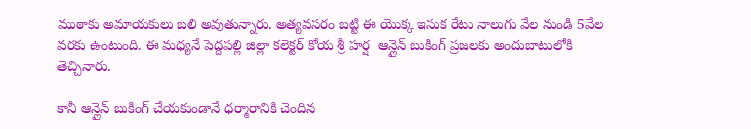ముఠాకు అమాయకులు బలి అవుతున్నారు. అత్యవసరం బట్టి ఈ యొక్క ఇసుక రేటు నాలుగు వేల నుండి 5వేల వరకు ఉంటుంది. ఈ మధ్యనే పెద్దపల్లి జిల్లా కలెక్టర్ కోయ శ్రీ హర్ష  ఆన్లైన్ బుకింగ్ ప్రజలకు అందుబాటులోకి తెచ్చినారు.

కానీ ఆన్లైన్ బుకింగ్ చేయకుండానే ధర్మారానికి చెందిన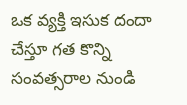ఒక వ్యక్తి ఇసుక దందా చేస్తూ గత కొన్ని సంవత్సరాల నుండి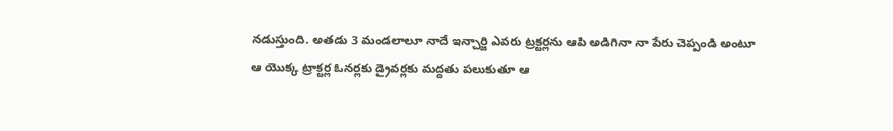నడుస్తుంది. అతడు 3 మండలాలూ నాదే ఇన్చార్జి ఎవరు ట్రక్టర్లను ఆపి అడిగినా నా పేరు చెప్పండి అంటూ ఆ యొక్క ట్రాక్టర్ల ఓనర్లకు డ్రైవర్లకు మద్దతు పలుకుతూ ఆ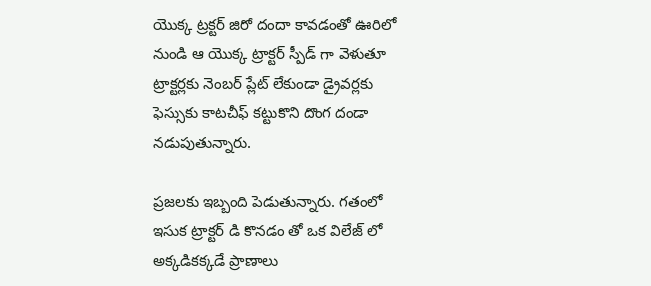యొక్క ట్రక్టర్ జిరో దందా కావడంతో ఊరిలో నుండి ఆ యొక్క ట్రాక్టర్ స్పీడ్ గా వెళుతూ ట్రాక్టర్లకు నెంబర్ ప్లేట్ లేకుండా డ్రైవర్లకు ఫెస్సుకు కాటచీఫ్ కట్టుకొని దొంగ దండా నడుపుతున్నారు.

ప్రజలకు ఇబ్బంది పెడుతున్నారు. గతంలో ఇసుక ట్రాక్టర్ డి కొనడం తో ఒక విలేజ్ లో అక్కడికక్కడే ప్రాణాలు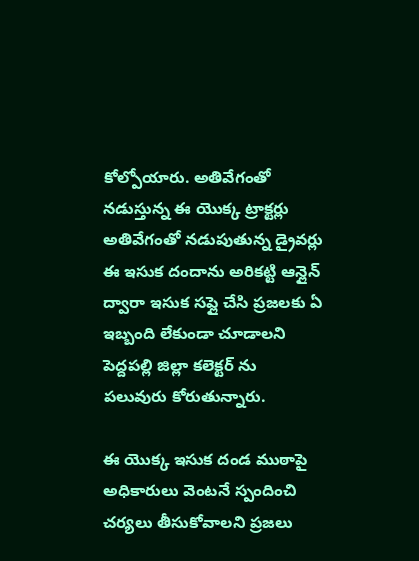కోల్పోయారు. అతివేగంతో నడుస్తున్న ఈ యొక్క ట్రాక్టర్లు అతివేగంతో నడుపుతున్న డ్రైవర్లు ఈ ఇసుక దందాను అరికట్టి ఆన్లైన్ ద్వారా ఇసుక సప్లై చేసి ప్రజలకు ఏ ఇబ్బంది లేకుండా చూడాలని పెద్దపల్లి జిల్లా కలెక్టర్ ను పలువురు కోరుతున్నారు.

ఈ యొక్క ఇసుక దండ ముఠాపై అధికారులు వెంటనే స్పందించి చర్యలు తీసుకోవాలని ప్రజలు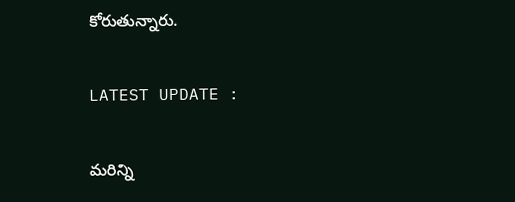కోరుతున్నారు.

LATEST UPDATE :

మరిన్ని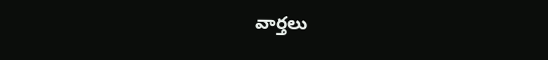వార్తలు